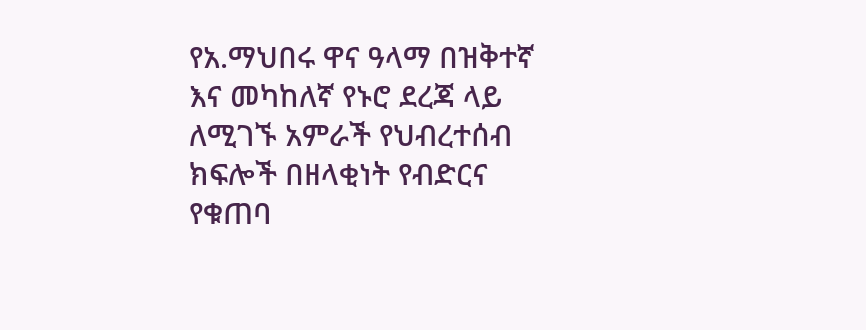የአ.ማህበሩ ዋና ዓላማ በዝቅተኛ እና መካከለኛ የኑሮ ደረጃ ላይ ለሚገኙ አምራች የህብረተሰብ ክፍሎች በዘላቂነት የብድርና የቁጠባ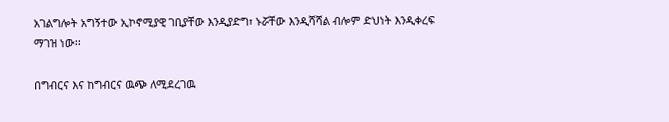አገልግሎት አግኝተው ኢኮኖሚያዊ ገቢያቸው እንዲያድግ፣ ኑሯቸው እንዲሻሻል ብሎም ድህነት እንዲቀረፍ ማገዝ ነው፡፡

በግብርና እና ከግብርና ዉጭ ለሚደረገዉ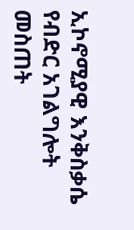ኢኮኖሚያዊ እንቅስቃሴ የብድር አገልግሎት መስጠት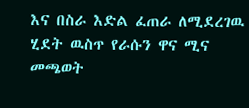እና በስራ እድል ፈጠራ ለሚደረገዉ ሂደት ዉስጥ የራሱን ዋና ሚና መጫወት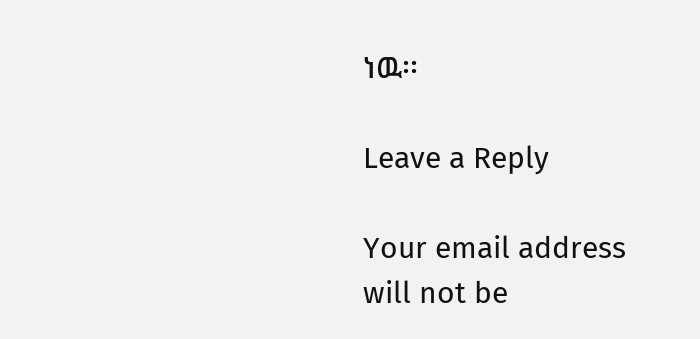ነዉ፡፡

Leave a Reply

Your email address will not be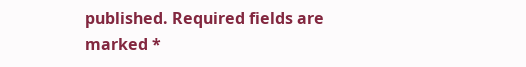published. Required fields are marked *